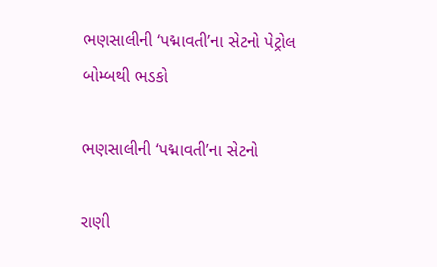ભણસાલીની ‘પદ્માવતી’ના સેટનો પેટ્રોલ બોમ્બથી ભડકો

ભણસાલીની ‘પદ્માવતી’ના સેટનો

રાણી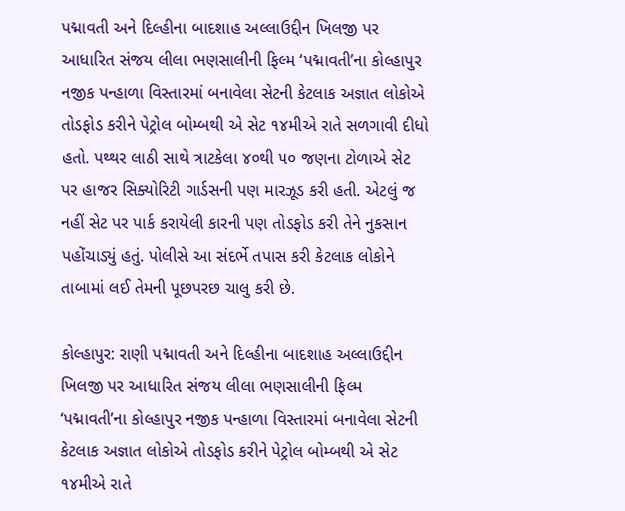પદ્માવતી અને દિલ્હીના બાદશાહ અલ્લાઉદ્દીન ખિલજી પર આધારિત સંજય લીલા ભણસાલીની ફિલ્મ ‘પદ્માવતી’ના કોલ્હાપુર નજીક પન્હાળા વિસ્તારમાં બનાવેલા સેટની કેટલાક અજ્ઞાત લોકોએ તોડફોડ કરીને પેટ્રોલ બોમ્બથી એ સેટ ૧૪મીએ રાતે સળગાવી દીધો હતો. પથ્થર લાઠી સાથે ત્રાટકેલા ૪૦થી ૫૦ જણના ટોળાએ સેટ પર હાજર સિક્યોરિટી ગાર્ડસની પણ મારઝૂડ કરી હતી. એટલું જ નહીં સેટ પર પાર્ક કરાયેલી કારની પણ તોડફોડ કરી તેને નુકસાન પહોંચાડ્યું હતું. પોલીસે આ સંદર્ભે તપાસ કરી કેટલાક લોકોને તાબામાં લઈ તેમની પૂછપરછ ચાલુ કરી છે.

કોલ્હાપુર: રાણી પદ્માવતી અને દિલ્હીના બાદશાહ અલ્લાઉદ્દીન ખિલજી પર આધારિત સંજય લીલા ભણસાલીની ફિલ્મ ‘પદ્માવતી’ના કોલ્હાપુર નજીક પન્હાળા વિસ્તારમાં બનાવેલા સેટની કેટલાક અજ્ઞાત લોકોએ તોડફોડ કરીને પેટ્રોલ બોમ્બથી એ સેટ ૧૪મીએ રાતે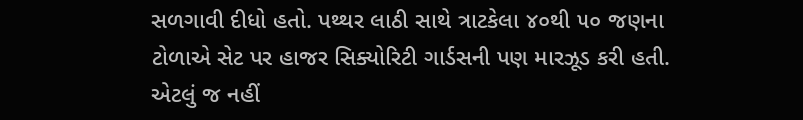સળગાવી દીધો હતો. પથ્થર લાઠી સાથે ત્રાટકેલા ૪૦થી ૫૦ જણના ટોળાએ સેટ પર હાજર સિક્યોરિટી ગાર્ડસની પણ મારઝૂડ કરી હતી. એટલું જ નહીં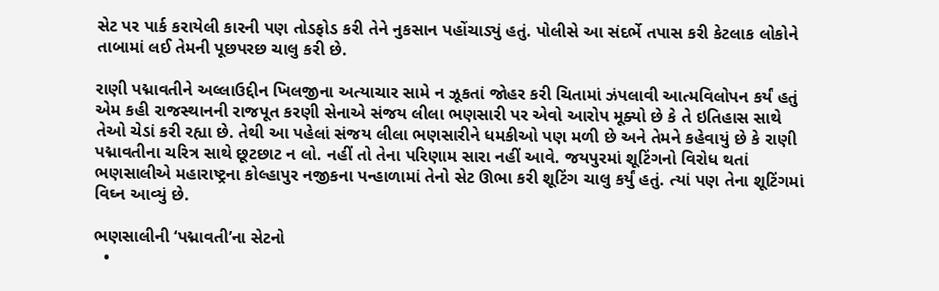સેટ પર પાર્ક કરાયેલી કારની પણ તોડફોડ કરી તેને નુકસાન પહોંચાડ્યું હતું. પોલીસે આ સંદર્ભે તપાસ કરી કેટલાક લોકોને તાબામાં લઈ તેમની પૂછપરછ ચાલુ કરી છે.

રાણી પદ્માવતીને અલ્લાઉદ્દીન ખિલજીના અત્યાચાર સામે ન ઝૂકતાં જોહર કરી ચિતામાં ઝંપલાવી આત્મવિલોપન કર્યં હતું એમ કહી રાજસ્થાનની રાજપૂત કરણી સેનાએ સંજય લીલા ભણસારી પર એવો આરોપ મૂક્યો છે કે તે ઇતિહાસ સાથે તેઓ ચેડાં કરી રહ્યા છે. તેથી આ પહેલાં સંજય લીલા ભણસારીને ધમકીઓ પણ મળી છે અને તેમને કહેવાયું છે કે રાણી પદ્માવતીના ચરિત્ર સાથે છૂટછાટ ન લો. નહીં તો તેના પરિણામ સારા નહીં આવે. જયપુરમાં શૂટિંગનો વિરોધ થતાં ભણસાલીએ મહારાષ્ટ્રના કોલ્હાપુર નજીકના પન્હાળામાં તેનો સેટ ઊભા કરી શૂટિંગ ચાલુ કર્યું હતું. ત્યાં પણ તેના શૂટિંગમાં વિઘ્ન આવ્યું છે.

ભણસાલીની ‘પદ્માવતી’ના સેટનો
  •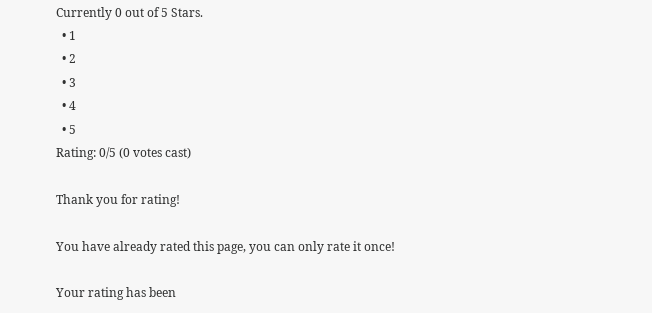Currently 0 out of 5 Stars.
  • 1
  • 2
  • 3
  • 4
  • 5
Rating: 0/5 (0 votes cast)

Thank you for rating!

You have already rated this page, you can only rate it once!

Your rating has been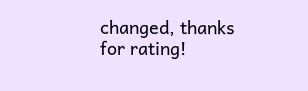changed, thanks for rating!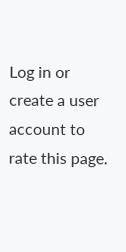Log in or create a user account to rate this page.